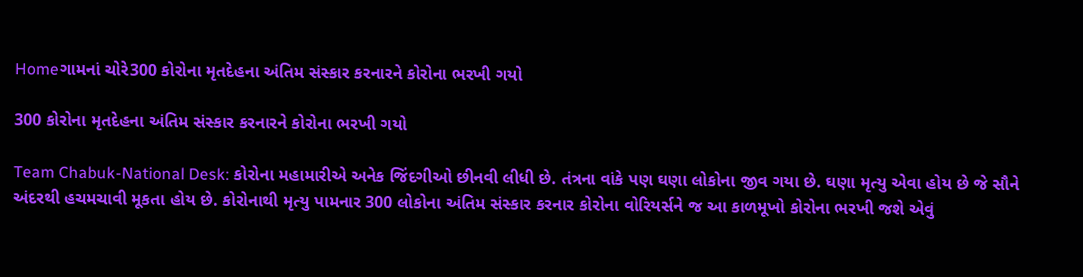Homeગામનાં ચોરે300 કોરોના મૃતદેહના અંતિમ સંસ્કાર કરનારને કોરોના ભરખી ગયો

300 કોરોના મૃતદેહના અંતિમ સંસ્કાર કરનારને કોરોના ભરખી ગયો

Team Chabuk-National Desk: કોરોના મહામારીએ અનેક જિંદગીઓ છીનવી લીધી છે. તંત્રના વાંકે પણ ઘણા લોકોના જીવ ગયા છે. ઘણા મૃત્યુ એવા હોય છે જે સૌને અંદરથી હચમચાવી મૂકતા હોય છે. કોરોનાથી મૃત્યુ પામનાર 300 લોકોના અંતિમ સંસ્કાર કરનાર કોરોના વોરિયર્સને જ આ કાળમૂખો કોરોના ભરખી જશે એવું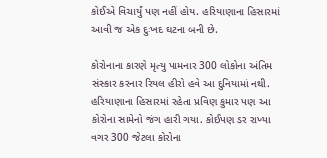કોઈએ વિચાર્યું પણ નહીં હોય. હરિયાણાના હિસારમાં આવી જ એક દુઃખદ ઘટના બની છે.

કોરોનાના કારણે મૃત્યુ પામનાર 300 લોકોના અંતિમ સંસ્કાર કરનાર રિયલ હીરો હવે આ દુનિયામાં નથી. હરિયાણાના હિસારમાં રહેતા પ્રવિણ કુમાર પણ આ કોરોના સામેનો જંગ હારી ગયા. કોઈપણ ડર રાખ્યા વગર 300 જેટલા કોરોના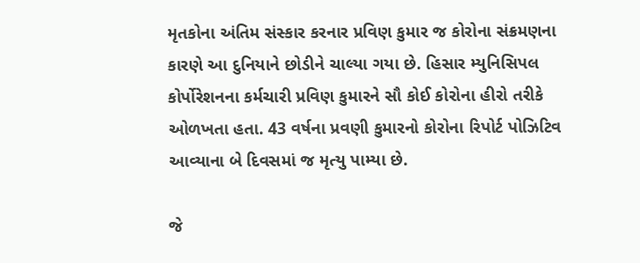મૃતકોના અંતિમ સંસ્કાર કરનાર પ્રવિણ કુમાર જ કોરોના સંક્રમણના કારણે આ દુનિયાને છોડીને ચાલ્યા ગયા છે. હિસાર મ્યુનિસિપલ કોર્પોરેશનના કર્મચારી પ્રવિણ કુમારને સૌ કોઈ કોરોના હીરો તરીકે ઓળખતા હતા. 43 વર્ષના પ્રવણી કુમારનો કોરોના રિપોર્ટ પોઝિટિવ આવ્યાના બે દિવસમાં જ મૃત્યુ પામ્યા છે.

જે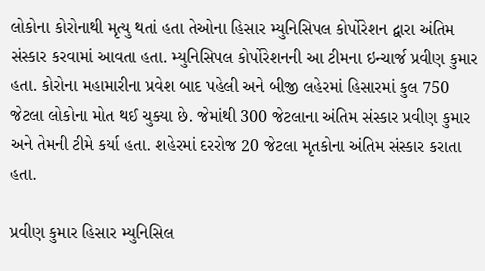લોકોના કોરોનાથી મૃત્યુ થતાં હતા તેઓના હિસાર મ્યુનિસિપલ કોર્પોરેશન દ્વારા અંતિમ સંસ્કાર કરવામાં આવતા હતા. મ્યુનિસિપલ કોર્પોરેશનની આ ટીમના ઇન્ચાર્જ પ્રવીણ કુમાર હતા. કોરોના મહામારીના પ્રવેશ બાદ પહેલી અને બીજી લહેરમાં હિસારમાં કુલ 750 જેટલા લોકોના મોત થઈ ચુક્યા છે. જેમાંથી 300 જેટલાના અંતિમ સંસ્કાર પ્રવીણ કુમાર અને તેમની ટીમે કર્યા હતા. શહેરમાં દરરોજ 20 જેટલા મૃતકોના અંતિમ સંસ્કાર કરાતા હતા.

પ્રવીણ કુમાર હિસાર મ્યુનિસિલ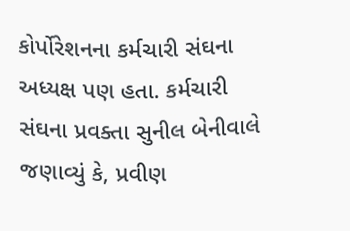કોર્પોરેશનના કર્મચારી સંઘના અધ્યક્ષ પણ હતા. કર્મચારી સંઘના પ્રવક્તા સુનીલ બેનીવાલે જણાવ્યું કે, પ્રવીણ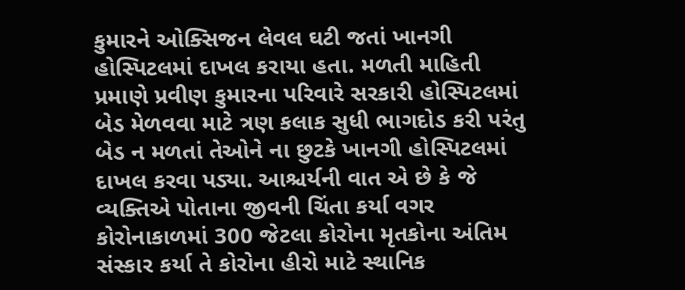કુમારને ઓક્સિજન લેવલ ઘટી જતાં ખાનગી હોસ્પિટલમાં દાખલ કરાયા હતા. મળતી માહિતી પ્રમાણે પ્રવીણ કુમારના પરિવારે સરકારી હોસ્પિટલમાં બેડ મેળવવા માટે ત્રણ કલાક સુધી ભાગદોડ કરી પરંતુ બેડ ન મળતાં તેઓને ના છુટકે ખાનગી હોસ્પિટલમાં દાખલ કરવા પડ્યા. આશ્ચર્યની વાત એ છે કે જે વ્યક્તિએ પોતાના જીવની ચિંતા કર્યા વગર કોરોનાકાળમાં 300 જેટલા કોરોના મૃતકોના અંતિમ સંસ્કાર કર્યા તે કોરોના હીરો માટે સ્થાનિક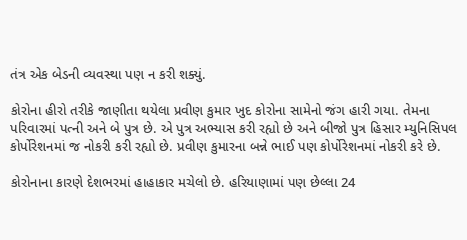તંત્ર એક બેડની વ્યવસ્થા પણ ન કરી શક્યું.

કોરોના હીરો તરીકે જાણીતા થયેલા પ્રવીણ કુમાર ખુદ કોરોના સામેનો જંગ હારી ગયા. તેમના પરિવારમાં પત્ની અને બે પુત્ર છે. એ પુત્ર અભ્યાસ કરી રહ્યો છે અને બીજો પુત્ર હિસાર મ્યુનિસિપલ કોર્પોરેશનમાં જ નોકરી કરી રહ્યો છે. પ્રવીણ કુમારના બન્ને ભાઈ પણ કોર્પોરેશનમાં નોકરી કરે છે.

કોરોનાના કારણે દેશભરમાં હાહાકાર મચેલો છે. હરિયાણામાં પણ છેલ્લા 24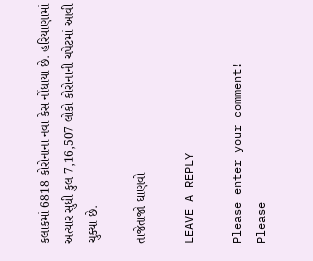કલાકમાં 6818 કોરોનાના નવા કેસ નોંધાયા છે. હરિયાણામાં અત્યાર સુધી કુલ 7,16,507 લોકો કોરોનાની ચપેટમાં આવી ચુક્યા છે.

તાજેતાજો ઘાણવો

LEAVE A REPLY

Please enter your comment!
Please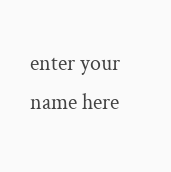enter your name here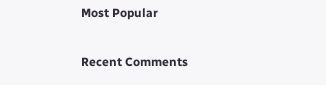Most Popular

Recent Comments